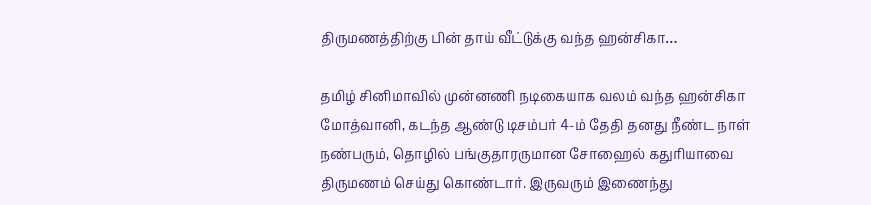திருமணத்திற்கு பின் தாய் வீட்டுக்கு வந்த ஹன்சிகா…

தமிழ் சினிமாவில் முன்னணி நடிகையாக வலம் வந்த ஹன்சிகா மோத்வானி, கடந்த ஆண்டு டிசம்பர் 4-ம் தேதி தனது நீண்ட நாள் நண்பரும், தொழில் பங்குதாரருமான சோஹைல் கதுரியாவை திருமணம் செய்து கொண்டார். இருவரும் இணைந்து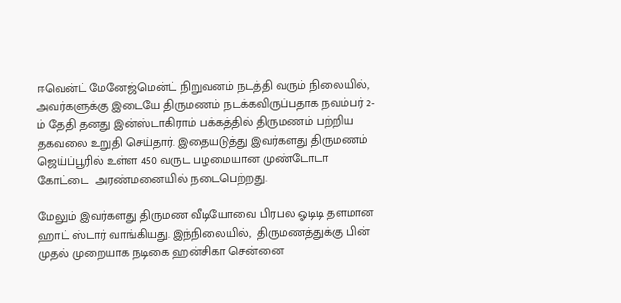ஈவென்ட் மேனேஜ்மென்ட் நிறுவனம் நடத்தி வரும் நிலையில், அவர்களுக்கு இடையே திருமணம் நடக்கவிருப்பதாக நவம்பர் 2-ம் தேதி தனது இன்ஸ்டாகிராம் பக்கத்தில் திருமணம் பற்றிய தகவலை உறுதி செய்தார். இதையடுத்து இவர்களது திருமணம் ஜெய்ப்பூரில் உள்ள 450 வருட பழமையான முண்டோடா கோட்டை  அரண்மனையில் நடைபெற்றது.

மேலும் இவர்களது திருமண வீடியோவை பிரபல ஓடிடி தளமான ஹாட் ஸ்டார் வாங்கியது. இந்நிலையில்,  திருமணத்துக்கு பின் முதல் முறையாக நடிகை ஹன்சிகா சென்னை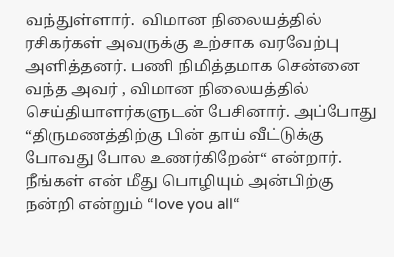வந்துள்ளார்.  விமான நிலையத்தில் ரசிகர்கள் அவருக்கு உற்சாக வரவேற்பு அளித்தனர். பணி நிமித்தமாக சென்னை வந்த அவர் , விமான நிலையத்தில் செய்தியாளர்களுடன் பேசினார். அப்போது “திருமணத்திற்கு பின் தாய் வீட்டுக்கு போவது போல உணர்கிறேன்“ என்றார். நீங்கள் என் மீது பொழியும் அன்பிற்கு நன்றி என்றும் “love you all“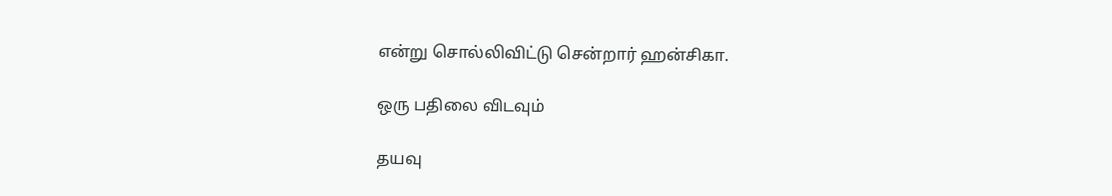என்று சொல்லிவிட்டு சென்றார் ஹன்சிகா.

ஒரு பதிலை விடவும்

தயவு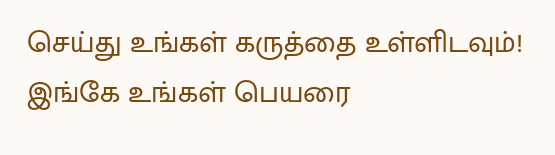செய்து உங்கள் கருத்தை உள்ளிடவும்!
இங்கே உங்கள் பெயரை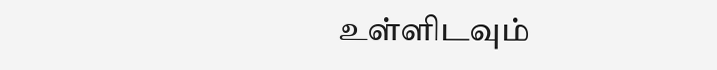உள்ளிடவும்